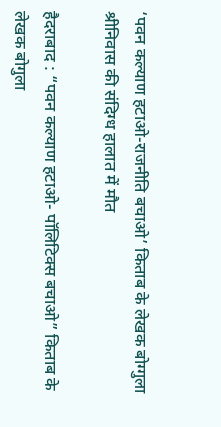‘पवन कल्याण हटाओ-राजनीति बचाओ’ किताब के लेखक बोग्गुला श्रीनिवास की संदिग्ध हालात में मौत

हैदराबाद : “पवन कल्याण हटाओ- पॉलिटिक्स बचाओ” किताब के लेखक बोगुला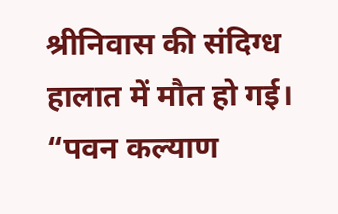श्रीनिवास की संदिग्ध हालात में मौत हो गई। “पवन कल्याण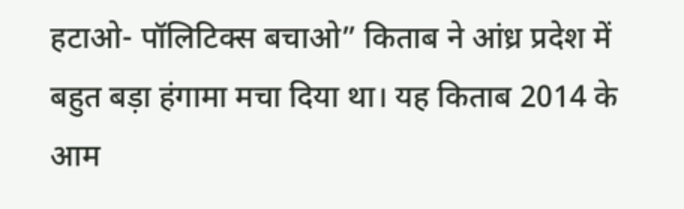हटाओ- पॉलिटिक्स बचाओ” किताब ने आंध्र प्रदेश में बहुत बड़ा हंगामा मचा दिया था। यह किताब 2014 के आम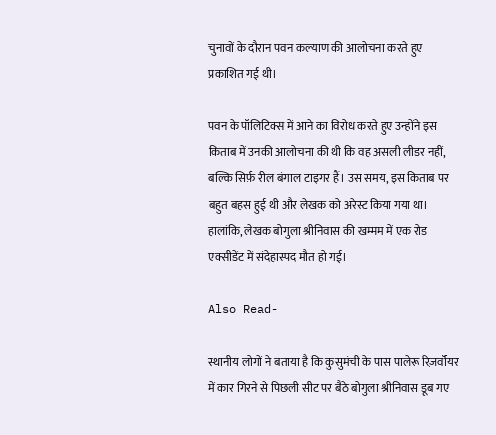चुनावों के दौरान पवन कल्याण की आलोचना करते हुए प्रकाशित गई थी।

पवन के पॉलिटिक्स में आने का विरोध करते हुए उन्होंने इस किताब में उनकी आलोचना की थी कि वह असली लीडर नहीं, बल्कि सिर्फ़ रील बंगाल टाइगर हैं। उस समय, इस किताब पर बहुत बहस हुई थी और लेखक को अरेस्ट किया गया था। हालांकि, लेखक बोगुला श्रीनिवास की खम्मम में एक रोड एक्सीडेंट में संदेहास्पद मौत हो गई।

Also Read-

स्थानीय लोगों ने बताया है कि कुसुमंची के पास पालेरू रिज़र्वॉयर में कार गिरने से पिछली सीट पर बैठे बोगुला श्रीनिवास डूब गए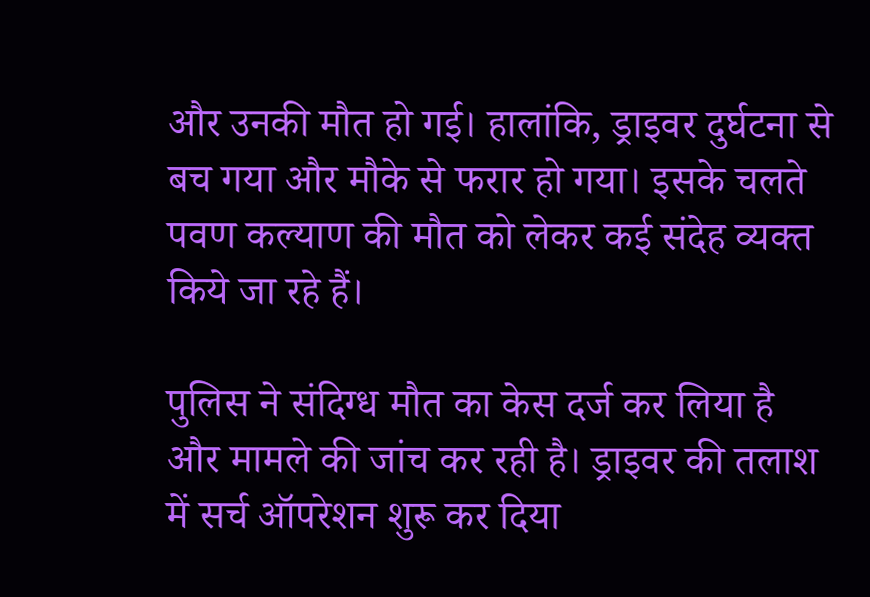और उनकी मौत हो गई। हालांकि, ड्राइवर दुर्घटना से बच गया और मौके से फरार हो गया। इसके चलते पवण कल्याण की मौत को लेकर कई संदेह व्यक्त किये जा रहे हैं।

पुलिस ने संदिग्ध मौत का केस दर्ज कर लिया है और मामले की जांच कर रही है। ड्राइवर की तलाश में सर्च ऑपरेशन शुरू कर दिया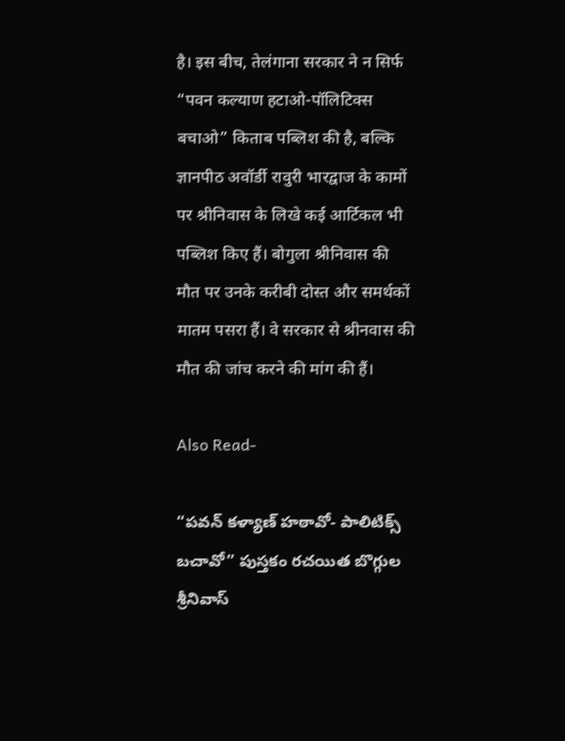है। इस बीच, तेलंगाना सरकार ने न सिर्फ “पवन कल्याण हटाओ-पॉलिटिक्स बचाओ” किताब पब्लिश की है, बल्कि ज्ञानपीठ अवॉर्डी रावुरी भारद्वाज के कामों पर श्रीनिवास के लिखे कई आर्टिकल भी पब्लिश किए हैं। बोगुला श्रीनिवास की मौत पर उनके करीबी दोस्त और समर्थकों मातम पसरा हैं। वे सरकार से श्रीनवास की मौत की जांच करने की मांग की हैं।

Also Read-

“పవన్ కళ్యాణ్ హఠావో- పాలిటిక్స్ బచావో” పుస్తకం రచయిత బొగ్గుల శ్రీనివాస్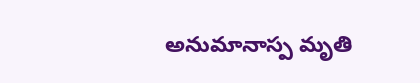అనుమానాస్ప మృతి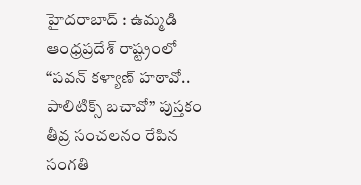హైదరాబాద్ : ఉమ్మడి ఆంధ్రప్రదేశ్ రాష్ట్రంలో “పవన్ కళ్యాణ్ హఠావో.. పాలిటిక్స్ బచావో” పుస్తకం తీవ్ర సంచలనం రేపిన సంగతి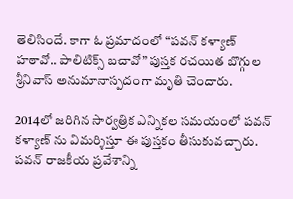తెలిసిందే. కాగా ఓ ప్రమాదంలో “పవన్ కళ్యాణ్ హఠావో.. పాలిటిక్స్ బచావో” పుస్తక రచయిత బొగ్గుల శ్రీనివాస్ అనుమానాస్పదంగా మృతి చెందారు.

2014లో జరిగిన సార్వత్రిక ఎన్నికల సమయంలో పవన్ కళ్యాణ్ ను విమర్శిస్తూ ఈ పుస్తకం తీసుకువచ్చారు. పవన్ రాజకీయ ప్రవేశాన్ని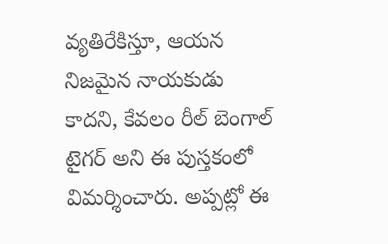వ్యతిరేకిస్తూ, ఆయన నిజమైన నాయకుడు కాదని, కేవలం రీల్ బెంగాల్ టైగర్ అని ఈ పుస్తకంలో విమర్శించారు. అప్పట్లో ఈ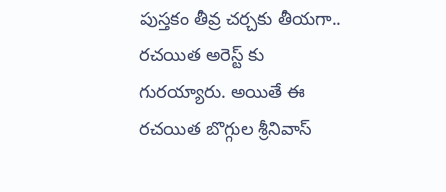పుస్తకం తీవ్ర చర్చకు తీయగా.. రచయిత అరెస్ట్ కు గురయ్యారు. అయితే ఈ రచయిత బొగ్గుల శ్రీనివాస్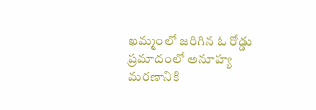ఖమ్మంలో జరిగిన ఓ రోడ్డు ప్రమాదంలో అనూహ్య మరణానికి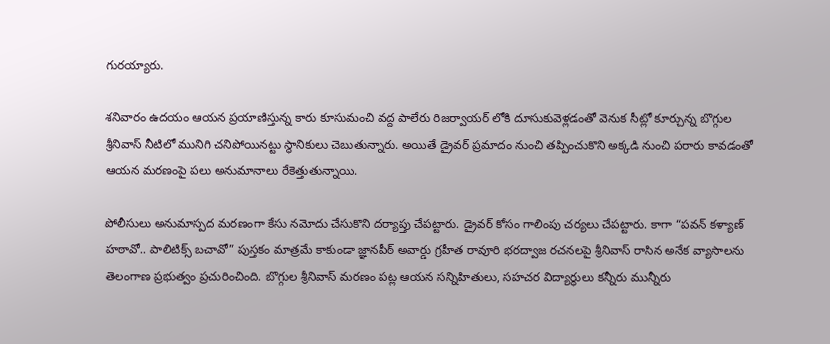గురయ్యారు.

శనివారం ఉదయం ఆయన ప్రయాణిస్తున్న కారు కూసుమంచి వద్ద పాలేరు రిజర్వాయర్ లోకి దూసుకువెళ్లడంతో వెనుక సీట్లో కూర్చున్న బొగ్గుల శ్రీనివాస్ నీటిలో మునిగి చనిపోయినట్టు స్థానికులు చెబుతున్నారు. అయితే డ్రైవర్ ప్రమాదం నుంచి తప్పించుకొని అక్కడి నుంచి పరారు కావడంతో ఆయన మరణంపై పలు అనుమానాలు రేకెత్తుతున్నాయి.

పోలీసులు అనుమాస్పద మరణంగా కేసు నమోదు చేసుకొని దర్యాప్తు చేపట్టారు. డ్రైవర్ కోసం గాలింపు చర్యలు చేపట్టారు. కాగా “పవన్ కళ్యాణ్ హఠావో.. పాలిటిక్స్ బచావో” పుస్తకం మాత్రమే కాకుండా జ్ఞానపీఠ్ అవార్డు గ్రహీత రావూరి భరద్వాజ రచనలపై శ్రీనివాస్ రాసిన అనేక వ్యాసాలను తెలంగాణ ప్రభుత్వం ప్రచురించింది. బొగ్గుల శ్రీనివాస్ మరణం పట్ల ఆయన సన్నిహితులు, సహచర విద్యార్థులు కన్నీరు మున్నీరు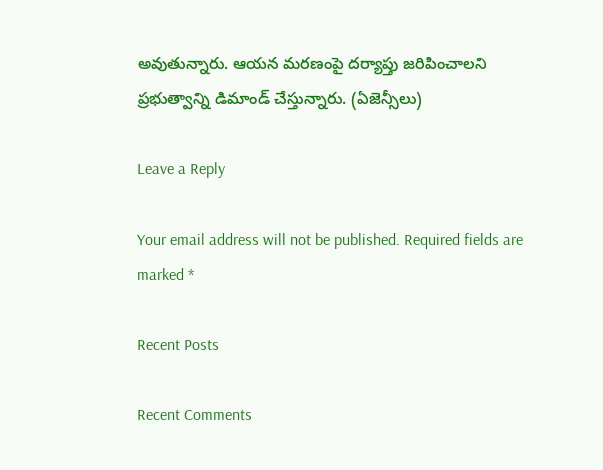అవుతున్నారు. ఆయన మరణంపై దర్యాప్తు జరిపించాలని ప్రభుత్వాన్ని డిమాండ్ చేస్తున్నారు. (ఏజెన్సీలు)

Leave a Reply

Your email address will not be published. Required fields are marked *

Recent Posts

Recent Comments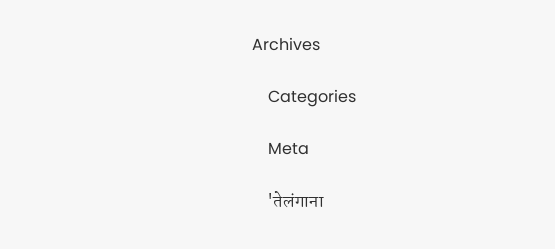Archives

    Categories

    Meta

    'तेलंगाना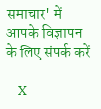समाचार' में आपके विज्ञापन के लिए संपर्क करें

    X